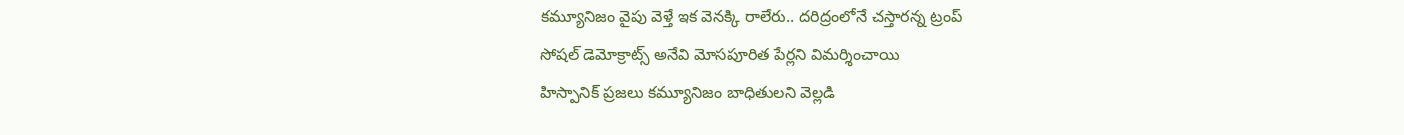కమ్యూనిజం వైపు వెళ్తే ఇక వెనక్కి రాలేరు.. దరిద్రంలోనే చస్తారన్న ట్రంప్
సోషల్ డెమోక్రాట్స్ అనేవి మోసపూరిత పేర్లని విమర్శించాయి
హిస్పానిక్ ప్రజలు కమ్యూనిజం బాధితులని వెల్లడి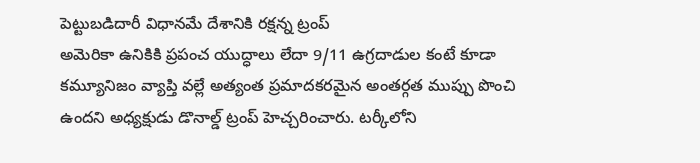పెట్టుబడిదారీ విధానమే దేశానికి రక్షన్న ట్రంప్
అమెరికా ఉనికికి ప్రపంచ యుద్ధాలు లేదా 9/11 ఉగ్రదాడుల కంటే కూడా కమ్యూనిజం వ్యాప్తి వల్లే అత్యంత ప్రమాదకరమైన అంతర్గత ముప్పు పొంచి ఉందని అధ్యక్షుడు డొనాల్డ్ ట్రంప్ హెచ్చరించారు. టర్కీలోని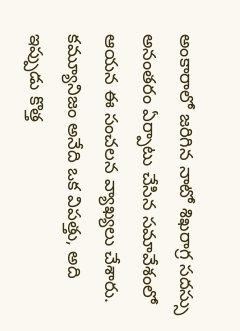అంకారాలో జరిగిన నాటో శిఖరాగ్ర సదస్సు అనంతరం ఏర్పాటు చేసిన సమావేశంలో ఆయన ఈ సంచలన వ్యాఖ్యలు చేశారు. కమ్యూనిజం అనేది ఒక విపత్తు, అది ఇప్పుడు కొత్త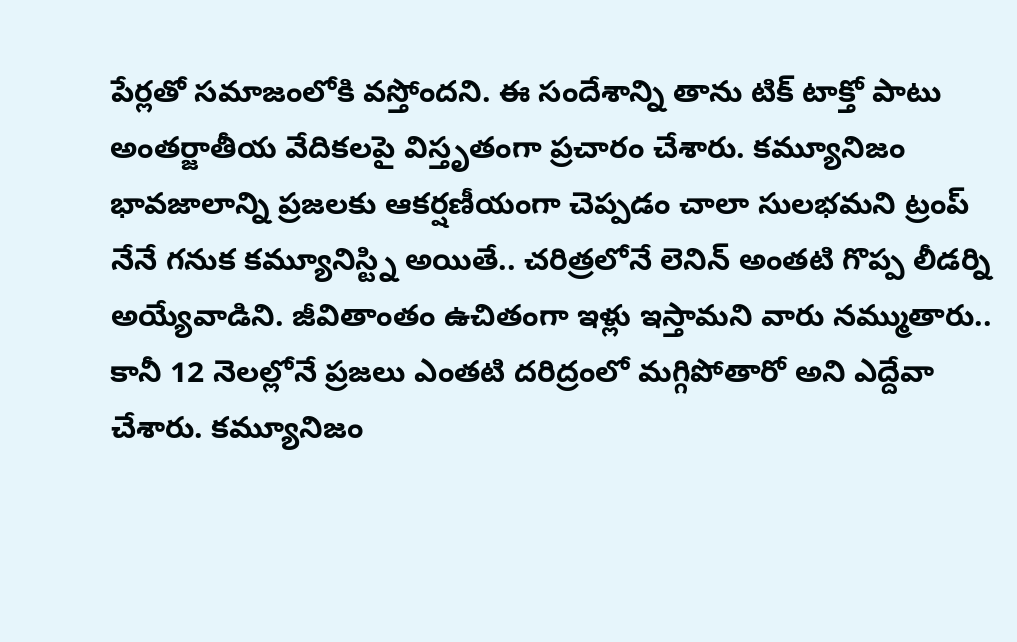పేర్లతో సమాజంలోకి వస్తోందని. ఈ సందేశాన్ని తాను టిక్ టాక్తో పాటు అంతర్జాతీయ వేదికలపై విస్తృతంగా ప్రచారం చేశారు. కమ్యూనిజం భావజాలాన్ని ప్రజలకు ఆకర్షణీయంగా చెప్పడం చాలా సులభమని ట్రంప్ నేనే గనుక కమ్యూనిస్ట్ని అయితే.. చరిత్రలోనే లెనిన్ అంతటి గొప్ప లీడర్ని అయ్యేవాడిని. జీవితాంతం ఉచితంగా ఇళ్లు ఇస్తామని వారు నమ్ముతారు.. కానీ 12 నెలల్లోనే ప్రజలు ఎంతటి దరిద్రంలో మగ్గిపోతారో అని ఎద్దేవా చేశారు. కమ్యూనిజం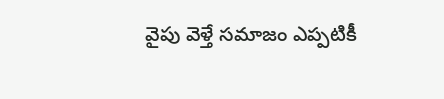వైపు వెళ్తే సమాజం ఎప్పటికీ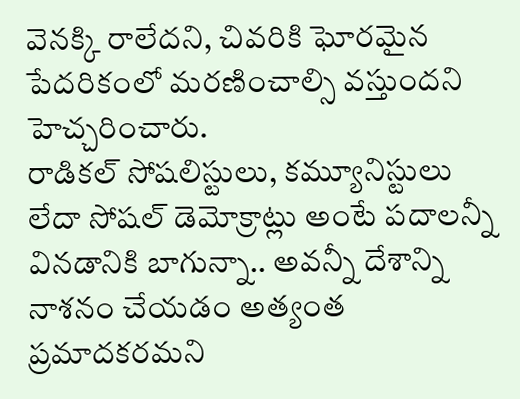వెనక్కి రాలేదని, చివరికి ఘోరమైన పేదరికంలో మరణించాల్సి వస్తుందని హెచ్చరించారు.
రాడికల్ సోషలిస్టులు, కమ్యూనిస్టులు లేదా సోషల్ డెమోక్రాట్లు అంటే పదాలన్నీ వినడానికి బాగున్నా.. అవన్నీ దేశాన్ని నాశనం చేయడం అత్యంత ప్రమాదకరమని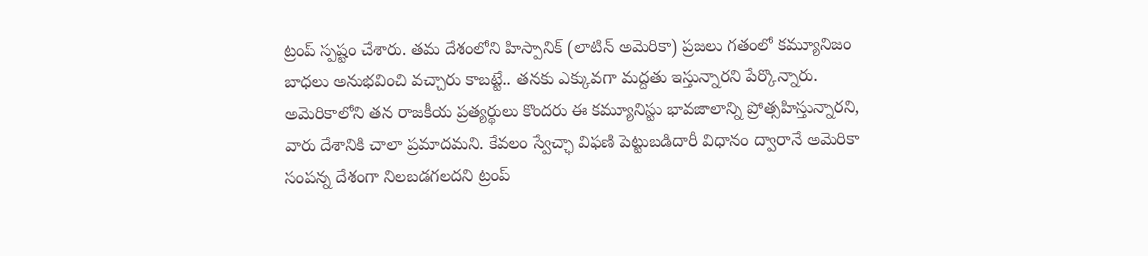ట్రంప్ స్పష్టం చేశారు. తమ దేశంలోని హిస్పానిక్ (లాటిన్ అమెరికా) ప్రజలు గతంలో కమ్యూనిజం బాధలు అనుభవించి వచ్చారు కాబట్టే.. తనకు ఎక్కువగా మద్దతు ఇస్తున్నారని పేర్కొన్నారు. అమెరికాలోని తన రాజకీయ ప్రత్యర్థులు కొందరు ఈ కమ్యూనిస్టు భావజాలాన్ని ప్రోత్సహిస్తున్నారని, వారు దేశానికి చాలా ప్రమాదమని. కేవలం స్వేచ్ఛా విఫణి పెట్టుబడిదారీ విధానం ద్వారానే అమెరికా సంపన్న దేశంగా నిలబడగలదని ట్రంప్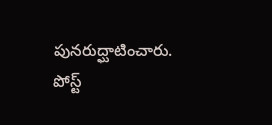పునరుద్ఘాటించారు.
పోస్ట్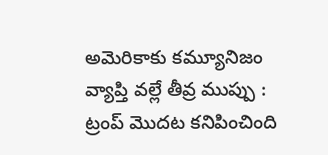అమెరికాకు కమ్యూనిజం వ్యాప్తి వల్లే తీవ్ర ముప్పు : ట్రంప్ మొదట కనిపించింది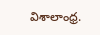విశాలాంధ్ర.